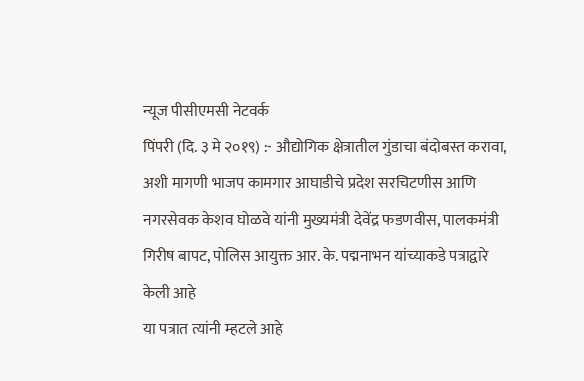न्यूज पीसीएमसी नेटवर्क
पिंपरी (दि. ३ मे २०१९) :- औद्योगिक क्षेत्रातील गुंडाचा बंदोबस्त करावा, अशी मागणी भाजप कामगार आघाडीचे प्रदेश सरचिटणीस आणि नगरसेवक केशव घोळवे यांनी मुख्यमंत्री देवेंद्र फडणवीस, पालकमंत्री गिरीष बापट, पोलिस आयुक्त आर. के. पद्मनाभन यांच्याकडे पत्राद्वारे केली आहे
या पत्रात त्यांनी म्हटले आहे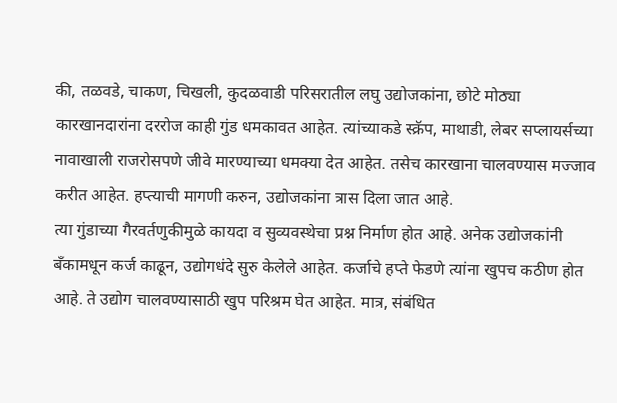की, तळवडे, चाकण, चिखली, कुदळवाडी परिसरातील लघु उद्योजकांना, छोटे मोठ्या कारखानदारांना दररोज काही गुंड धमकावत आहेत. त्यांच्याकडे स्क्रॅप, माथाडी, लेबर सप्लायर्सच्या नावाखाली राजरोसपणे जीवे मारण्याच्या धमक्या देत आहेत. तसेच कारखाना चालवण्यास मज्जाव करीत आहेत. हप्त्याची मागणी करुन, उद्योजकांना त्रास दिला जात आहे.
त्या गुंडाच्या गैरवर्तणुकीमुळे कायदा व सुव्यवस्थेचा प्रश्न निर्माण होत आहे. अनेक उद्योजकांनी बँकामधून कर्ज काढून, उद्योगधंदे सुरु केलेले आहेत. कर्जाचे हप्ते फेडणे त्यांना खुपच कठीण होत आहे. ते उद्योग चालवण्यासाठी खुप परिश्रम घेत आहेत. मात्र, संबंधित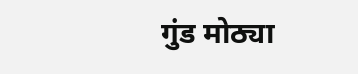गुंड मोठ्या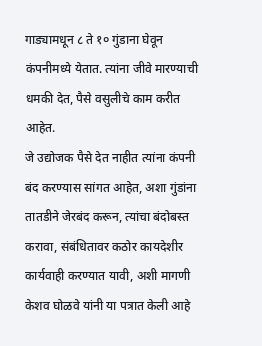गाड्यामधून ८ ते १० गुंडाना घेवून कंपनीमध्ये येतात. त्यांना जीवे मारण्याची धमकी देत, पैसे वसुलीचे काम करीत आहेत.
जे उद्योजक पैसे देत नाहीत त्यांना कंपनी बंद करण्यास सांगत आहेत, अशा गुंडांना तातडीने जेरबंद करून, त्यांचा बंदोबस्त करावा, संबंधितावर कठोर कायदेशीर कार्यवाही करण्यात यावी, अशी मागणी केशव घोळवे यांनी या पत्रात केली आहे